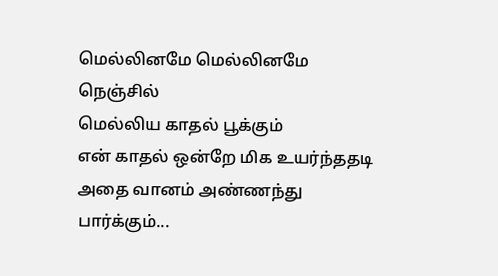மெல்லினமே மெல்லினமே நெஞ்சில்
மெல்லிய காதல் பூக்கும்
என் காதல் ஒன்றே மிக உயர்ந்ததடி
அதை வானம் அண்ணந்து பார்க்கும்...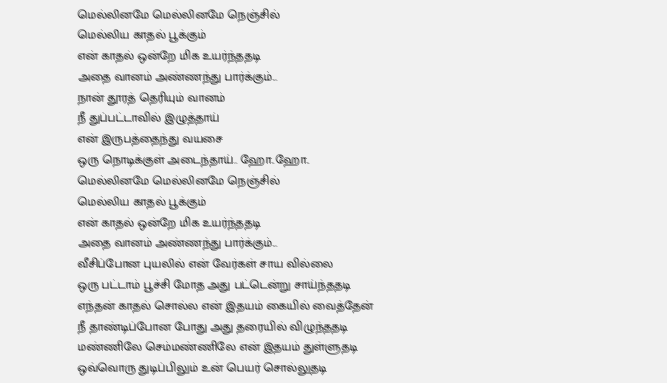மெல்லினமே மெல்லினமே நெஞ்சில்
மெல்லிய காதல் பூக்கும்
என் காதல் ஒன்றே மிக உயர்ந்ததடி
அதை வானம் அண்ணந்து பார்க்கும்...
நான் தூரத் தெரியும் வானம்
நீ துப்பட்டாவில் இழுத்தாய்
என் இருபத்தைந்து வயசை
ஒரு நொடிக்குள் அடைந்தாய்.. ஹோ..ஹோ..
மெல்லினமே மெல்லினமே நெஞ்சில்
மெல்லிய காதல் பூக்கும்
என் காதல் ஒன்றே மிக உயர்ந்ததடி
அதை வானம் அண்ணந்து பார்க்கும்...
வீசிப்போன புயலில் என் வேர்கள் சாய வில்லை
ஒரு பட்டாம் பூச்சி மோத அது பட்டென்று சாய்ந்ததடி
எந்தன் காதல் சொல்ல என் இதயம் கையில் வைத்தேன்
நீ தாண்டிப்போன போது அது தரையில் விழுந்ததடி
மண்ணிலே செம்மண்ணிலே என் இதயம் துள்ளுதடி
ஒவ்வொரு துடிப்பிலும் உன் பெயர் சொல்லுதடி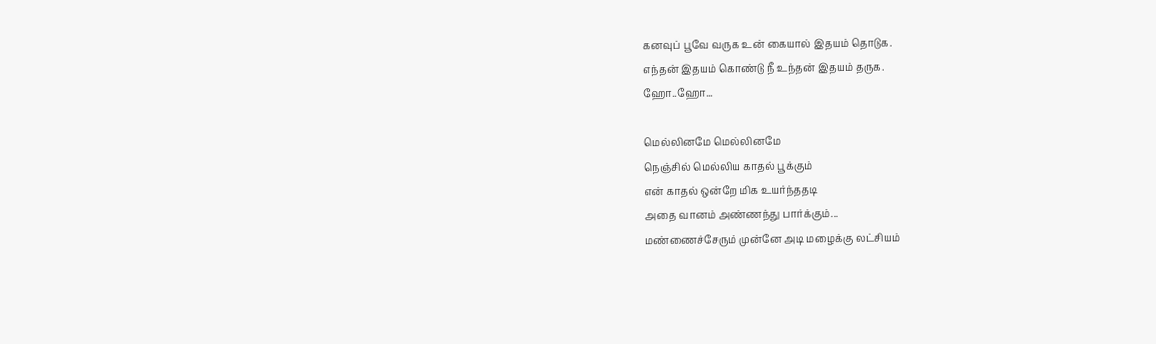கனவுப் பூவே வருக உன் கையால் இதயம் தொடுக.
எந்தன் இதயம் கொண்டு நீ உந்தன் இதயம் தருக.
ஹோ..ஹோ...

மெல்லினமே மெல்லினமே
நெஞ்சில் மெல்லிய காதல் பூக்கும்
என் காதல் ஒன்றே மிக உயர்ந்ததடி
அதை வானம் அண்ணந்து பார்க்கும்...
மண்ணைச்சேரும் முன்னே அடி மழைக்கு லட்சியம்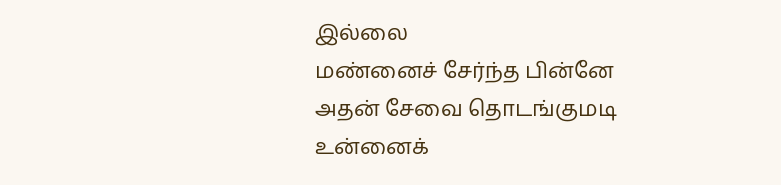இல்லை
மண்னைச் சேர்ந்த பின்னே அதன் சேவை தொடங்குமடி
உன்னைக்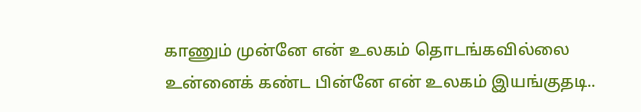காணும் முன்னே என் உலகம் தொடங்கவில்லை
உன்னைக் கண்ட பின்னே என் உலகம் இயங்குதடி..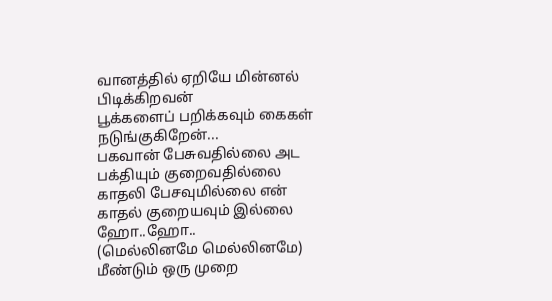வானத்தில் ஏறியே மின்னல் பிடிக்கிறவன்
பூக்களைப் பறிக்கவும் கைகள் நடுங்குகிறேன்...
பகவான் பேசுவதில்லை அட பக்தியும் குறைவதில்லை
காதலி பேசவுமில்லை என் காதல் குறையவும் இல்லை ஹோ..ஹோ..
(மெல்லினமே மெல்லினமே)
மீண்டும் ஒரு முறை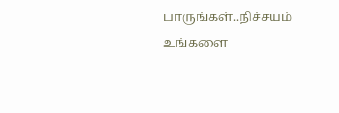பாருங்கள்..நிச்சயம் உங்களை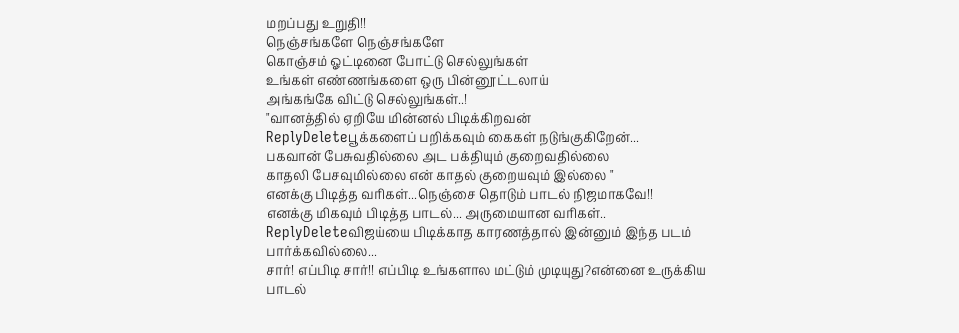மறப்பது உறுதி!!
நெஞ்சங்களே நெஞ்சங்களே
கொஞ்சம் ஓட்டினை போட்டு செல்லுங்கள்
உங்கள் எண்ணங்களை ஒரு பின்னூட்டலாய்
அங்கங்கே விட்டு செல்லுங்கள்..!
"வானத்தில் ஏறியே மின்னல் பிடிக்கிறவன்
ReplyDeleteபூக்களைப் பறிக்கவும் கைகள் நடுங்குகிறேன்...
பகவான் பேசுவதில்லை அட பக்தியும் குறைவதில்லை
காதலி பேசவுமில்லை என் காதல் குறையவும் இல்லை "
எனக்கு பிடித்த வரிகள்...நெஞ்சை தொடும் பாடல் நிஜமாகவே!!
எனக்கு மிகவும் பிடித்த பாடல்... அருமையான வரிகள்..
ReplyDeleteவிஜய்யை பிடிக்காத காரணத்தால் இன்னும் இந்த படம் பார்க்கவில்லை...
சார்! எப்பிடி சார்!! எப்பிடி உங்களால மட்டும் முடியுது?என்னை உருக்கிய பாடல்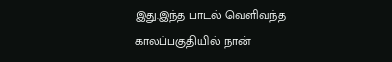இது.இந்த பாடல் வெளிவந்த காலப்பகுதியில் நான்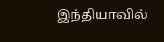இந்தியாவில்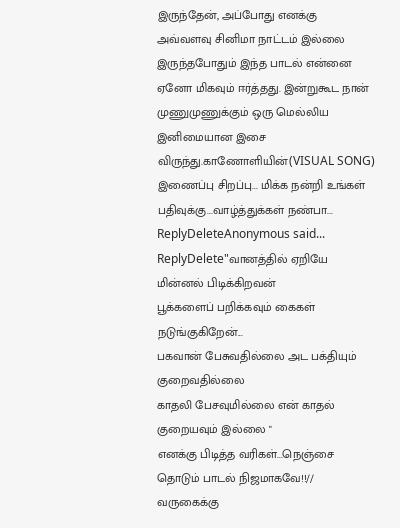இருந்தேன், அப்போது எனக்கு அவ்வளவு சினிமா நாட்டம் இல்லை இருந்தபோதும் இந்த பாடல் என்னை ஏனோ மிகவும் ஈர்த்தது. இன்றுகூட நான் முணுமுணுக்கும் ஒரு மெல்லிய இனிமையான இசை விருந்து.காணோளியின்(VISUAL SONG) இணைப்பு சிறப்பு... மிக்க நன்றி உங்கள் பதிவுக்கு...வாழ்த்துக்கள் நண்பா...
ReplyDeleteAnonymous said...
ReplyDelete"வானத்தில் ஏறியே மின்னல் பிடிக்கிறவன்
பூக்களைப் பறிக்கவும் கைகள் நடுங்குகிறேன்...
பகவான் பேசுவதில்லை அட பக்தியும் குறைவதில்லை
காதலி பேசவுமில்லை என் காதல் குறையவும் இல்லை "
எனக்கு பிடித்த வரிகள்...நெஞ்சை தொடும் பாடல் நிஜமாகவே!!//
வருகைக்கு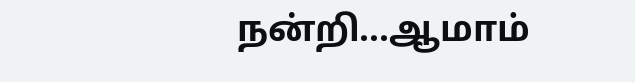நன்றி...ஆமாம்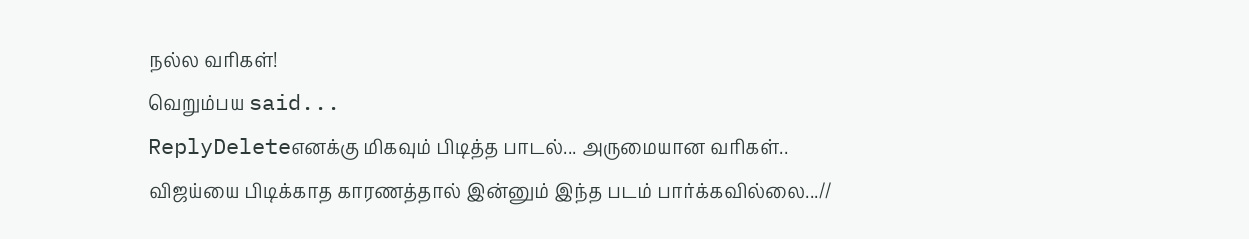நல்ல வரிகள்!
வெறும்பய said...
ReplyDeleteஎனக்கு மிகவும் பிடித்த பாடல்... அருமையான வரிகள்..
விஜய்யை பிடிக்காத காரணத்தால் இன்னும் இந்த படம் பார்க்கவில்லை...//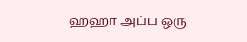ஹஹா அப்ப ஒரு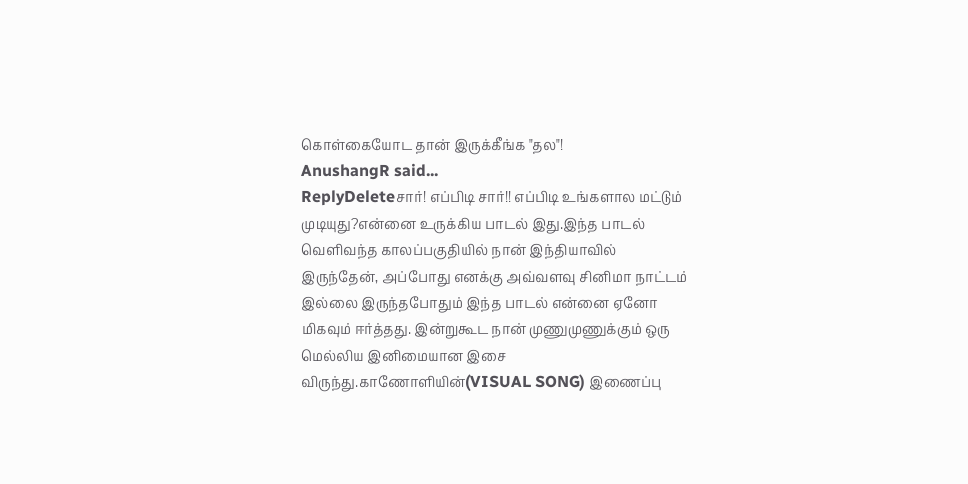கொள்கையோட தான் இருக்கீங்க "தல"!
AnushangR said...
ReplyDeleteசார்! எப்பிடி சார்!! எப்பிடி உங்களால மட்டும் முடியுது?என்னை உருக்கிய பாடல் இது.இந்த பாடல் வெளிவந்த காலப்பகுதியில் நான் இந்தியாவில் இருந்தேன், அப்போது எனக்கு அவ்வளவு சினிமா நாட்டம் இல்லை இருந்தபோதும் இந்த பாடல் என்னை ஏனோ மிகவும் ஈர்த்தது. இன்றுகூட நான் முணுமுணுக்கும் ஒரு மெல்லிய இனிமையான இசை விருந்து.காணோளியின்(VISUAL SONG) இணைப்பு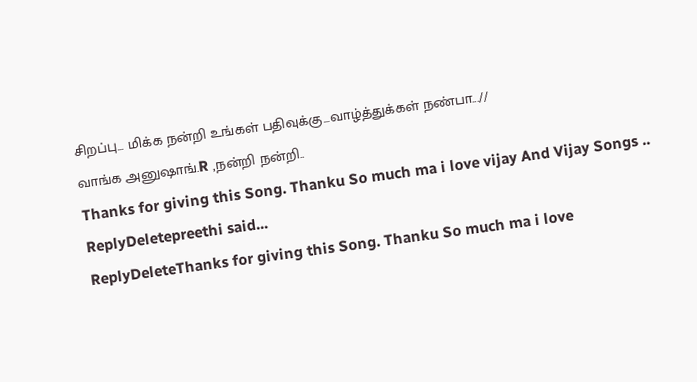சிறப்பு... மிக்க நன்றி உங்கள் பதிவுக்கு...வாழ்த்துக்கள் நண்பா...//
வாங்க அனுஷாங்.R ,நன்றி நன்றி..
Thanks for giving this Song. Thanku So much ma i love vijay And Vijay Songs ..
ReplyDeletepreethi said...
ReplyDeleteThanks for giving this Song. Thanku So much ma i love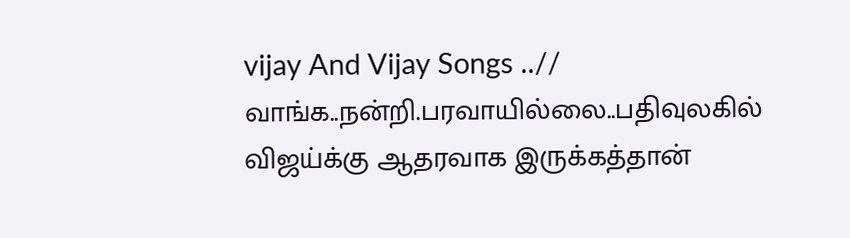vijay And Vijay Songs ..//
வாங்க..நன்றி.பரவாயில்லை..பதிவுலகில் விஜய்க்கு ஆதரவாக இருக்கத்தான்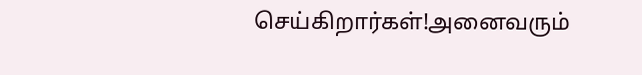செய்கிறார்கள்!அனைவரும்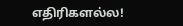எதிரிகளல்ல!